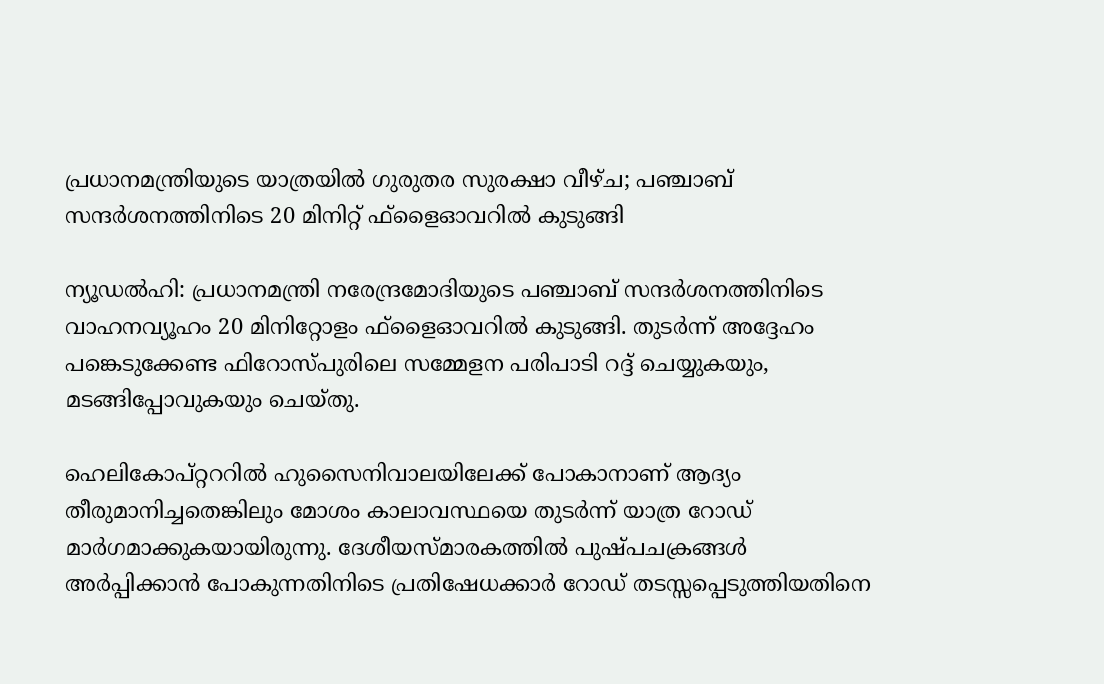പ്രധാനമന്ത്രിയുടെ യാത്രയില്‍ ഗുരുതര സുരക്ഷാ വീഴ്ച; പഞ്ചാബ് സന്ദര്‍ശനത്തിനിടെ 20 മിനിറ്റ് ഫ്‌ളൈഓവറില്‍ കുടുങ്ങി

ന്യൂഡല്‍ഹി: പ്രധാനമന്ത്രി നരേന്ദ്രമോദിയുടെ പഞ്ചാബ് സന്ദര്‍ശനത്തിനിടെ വാഹനവ്യൂഹം 20 മിനിറ്റോളം ഫ്‌ളൈഓവറില്‍ കുടുങ്ങി. തുടര്‍ന്ന് അദ്ദേഹം പങ്കെടുക്കേണ്ട ഫിറോസ്പുരിലെ സമ്മേളന പരിപാടി റദ്ദ് ചെയ്യുകയും, മടങ്ങിപ്പോവുകയും ചെയ്തു.

ഹെലികോപ്റ്റററില്‍ ഹുസൈനിവാലയിലേക്ക് പോകാനാണ് ആദ്യം തീരുമാനിച്ചതെങ്കിലും മോശം കാലാവസ്ഥയെ തുടര്‍ന്ന് യാത്ര റോഡ് മാര്‍ഗമാക്കുകയായിരുന്നു. ദേശീയസ്മാരകത്തില്‍ പുഷ്പചക്രങ്ങള്‍ അര്‍പ്പിക്കാന്‍ പോകുന്നതിനിടെ പ്രതിഷേധക്കാര്‍ റോഡ് തടസ്സപ്പെടുത്തിയതിനെ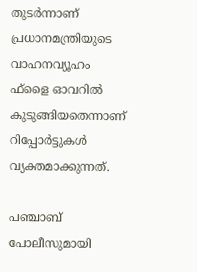തുടര്‍ന്നാണ് പ്രധാനമന്ത്രിയുടെ വാഹനവ്യൂഹം ഫ്‌ളൈ ഓവറില്‍ കുടുങ്ങിയതെന്നാണ് റിപ്പോര്‍ട്ടുകള്‍ വ്യക്തമാക്കുന്നത്.

പഞ്ചാബ് പോലീസുമായി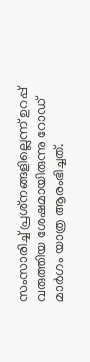സംസാരിച്ച് പ്രശ്‌നങ്ങളില്ലെന്ന് ഉറപ്പ് വരുത്തിയ ശേഷമായിരുന്നു റോഡ് മാര്‍ഗം യാത്ര ആരംഭിച്ചത്.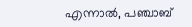എന്നാല്‍, പഞ്ചാബ്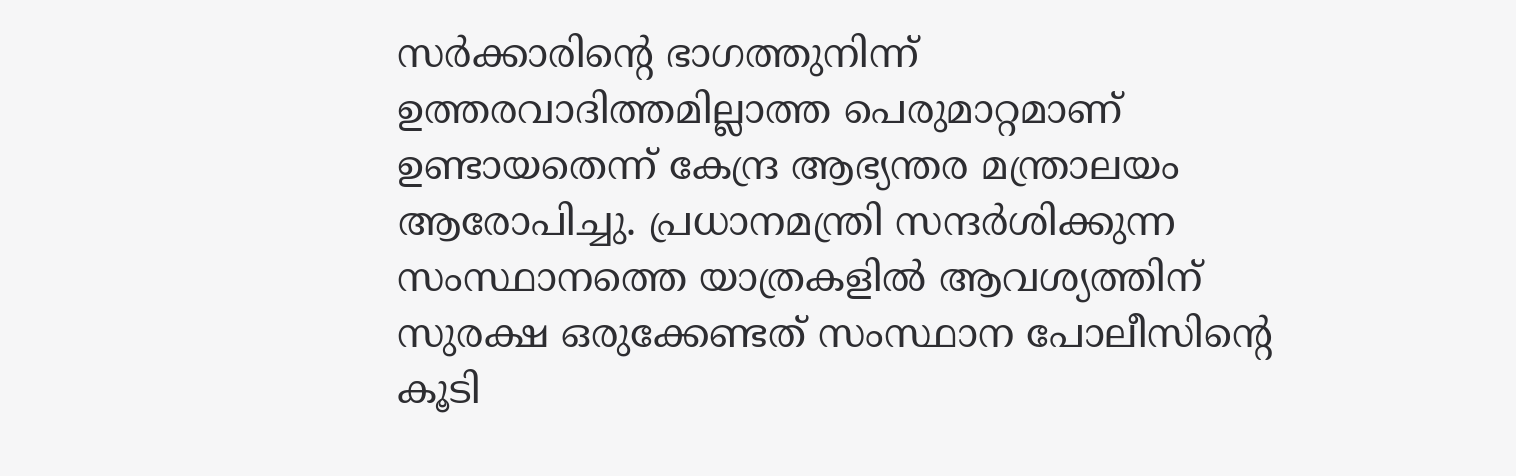സര്‍ക്കാരിന്റെ ഭാഗത്തുനിന്ന് ഉത്തരവാദിത്തമില്ലാത്ത പെരുമാറ്റമാണ് ഉണ്ടായതെന്ന് കേന്ദ്ര ആഭ്യന്തര മന്ത്രാലയം ആരോപിച്ചു. പ്രധാനമന്ത്രി സന്ദര്‍ശിക്കുന്ന സംസ്ഥാനത്തെ യാത്രകളില്‍ ആവശ്യത്തിന് സുരക്ഷ ഒരുക്കേണ്ടത് സംസ്ഥാന പോലീസിന്റെ കൂടി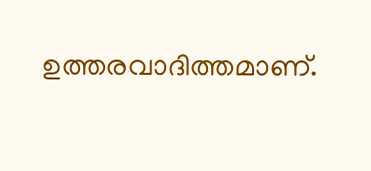ഉത്തരവാദിത്തമാണ്.